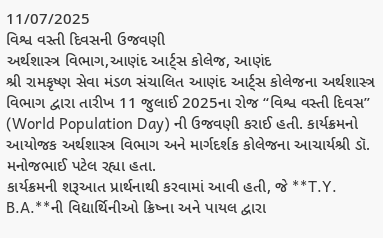11/07/2025
વિશ્વ વસ્તી દિવસની ઉજવણી
અર્થશાસ્ત્ર વિભાગ,આણંદ આર્ટ્સ કોલેજ, આણંદ
શ્રી રામકૃષ્ણ સેવા મંડળ સંચાલિત આણંદ આર્ટ્સ કોલેજના અર્થશાસ્ત્ર વિભાગ દ્વારા તારીખ 11 જુલાઈ 2025ના રોજ “વિશ્વ વસ્તી દિવસ” (World Population Day) ની ઉજવણી કરાઈ હતી. કાર્યક્રમનો આયોજક અર્થશાસ્ત્ર વિભાગ અને માર્ગદર્શક કોલેજના આચાર્યશ્રી ડૉ. મનોજભાઈ પટેલ રહ્યા હતા.
કાર્યક્રમની શરૂઆત પ્રાર્થનાથી કરવામાં આવી હતી, જે **T.Y. B.A.**ની વિદ્યાર્થિનીઓ ક્રિષ્ના અને પાયલ દ્વારા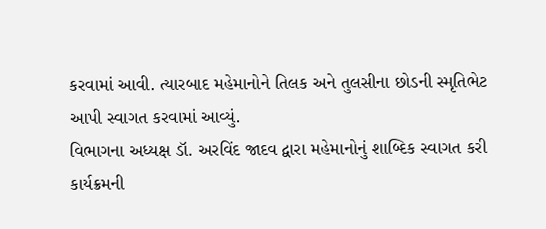કરવામાં આવી. ત્યારબાદ મહેમાનોને તિલક અને તુલસીના છોડની સ્મૃતિભેટ આપી સ્વાગત કરવામાં આવ્યું.
વિભાગના અધ્યક્ષ ડૉ. અરવિંદ જાદવ દ્વારા મહેમાનોનું શાબ્દિક સ્વાગત કરી કાર્યક્રમની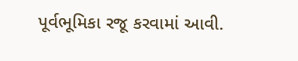પૂર્વભૂમિકા રજૂ કરવામાં આવી.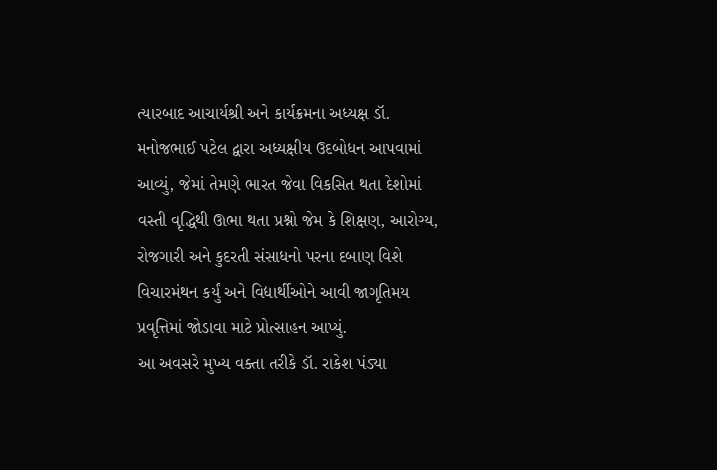ત્યારબાદ આચાર્યશ્રી અને કાર્યક્રમના અધ્યક્ષ ડૉ. મનોજભાઈ પટેલ દ્વારા અધ્યક્ષીય ઉદબોધન આપવામાં આવ્યું, જેમાં તેમણે ભારત જેવા વિકસિત થતા દેશોમાં વસ્તી વૃદ્ધિથી ઊભા થતા પ્રશ્નો જેમ કે શિક્ષણ, આરોગ્ય, રોજગારી અને કુદરતી સંસાધનો પરના દબાણ વિશે વિચારમંથન કર્યું અને વિદ્યાર્થીઓને આવી જાગૃતિમય પ્રવૃત્તિમાં જોડાવા માટે પ્રોત્સાહન આપ્યું.
આ અવસરે મુખ્ય વક્તા તરીકે ડૉ. રાકેશ પંડ્યા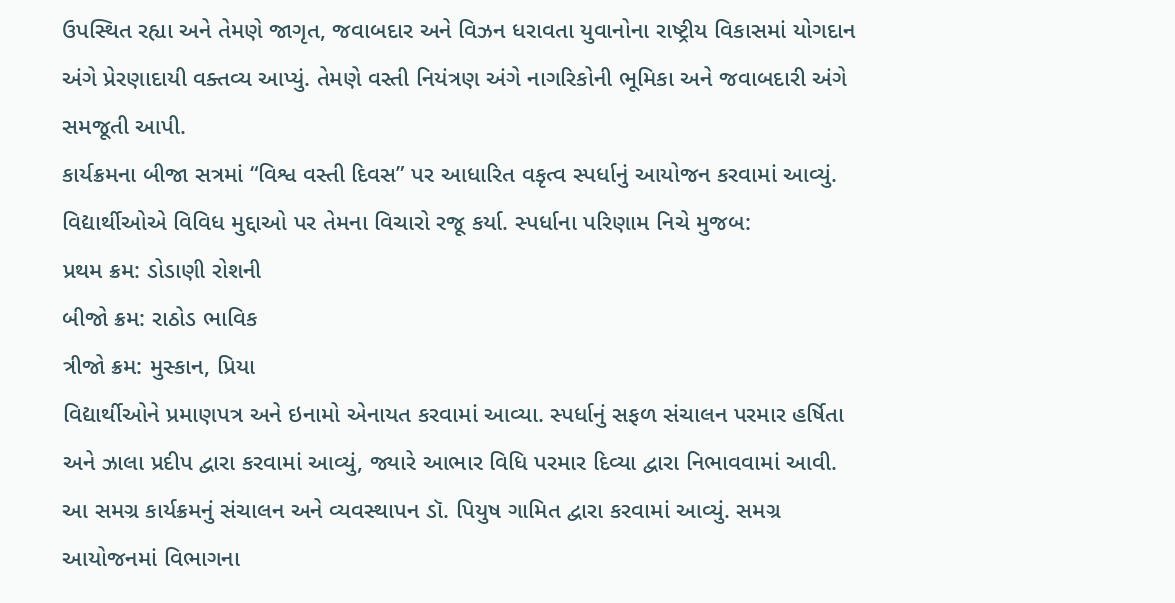ઉપસ્થિત રહ્યા અને તેમણે જાગૃત, જવાબદાર અને વિઝન ધરાવતા યુવાનોના રાષ્ટ્રીય વિકાસમાં યોગદાન અંગે પ્રેરણાદાયી વક્તવ્ય આપ્યું. તેમણે વસ્તી નિયંત્રણ અંગે નાગરિકોની ભૂમિકા અને જવાબદારી અંગે સમજૂતી આપી.
કાર્યક્રમના બીજા સત્રમાં “વિશ્વ વસ્તી દિવસ” પર આધારિત વકૃત્વ સ્પર્ધાનું આયોજન કરવામાં આવ્યું. વિદ્યાર્થીઓએ વિવિધ મુદ્દાઓ પર તેમના વિચારો રજૂ કર્યા. સ્પર્ધાના પરિણામ નિચે મુજબ:
પ્રથમ ક્રમ: ડોડાણી રોશની
બીજો ક્રમ: રાઠોડ ભાવિક
ત્રીજો ક્રમ: મુસ્કાન, પ્રિયા
વિદ્યાર્થીઓને પ્રમાણપત્ર અને ઇનામો એનાયત કરવામાં આવ્યા. સ્પર્ધાનું સફળ સંચાલન પરમાર હર્ષિતા અને ઝાલા પ્રદીપ દ્વારા કરવામાં આવ્યું, જ્યારે આભાર વિધિ પરમાર દિવ્યા દ્વારા નિભાવવામાં આવી.
આ સમગ્ર કાર્યક્રમનું સંચાલન અને વ્યવસ્થાપન ડૉ. પિયુષ ગામિત દ્વારા કરવામાં આવ્યું. સમગ્ર આયોજનમાં વિભાગના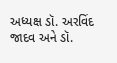અધ્યક્ષ ડૉ. અરવિંદ જાદવ અને ડૉ.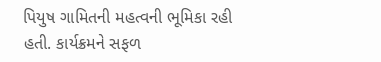પિયુષ ગામિતની મહત્વની ભૂમિકા રહી હતી. કાર્યક્રમને સફળ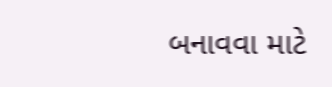બનાવવા માટે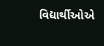વિદ્યાર્થીઓએ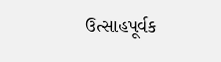ઉત્સાહપૂર્વક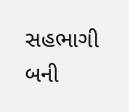સહભાગી બની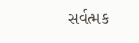સર્વત્મક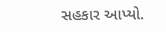સહકાર આપ્યો.